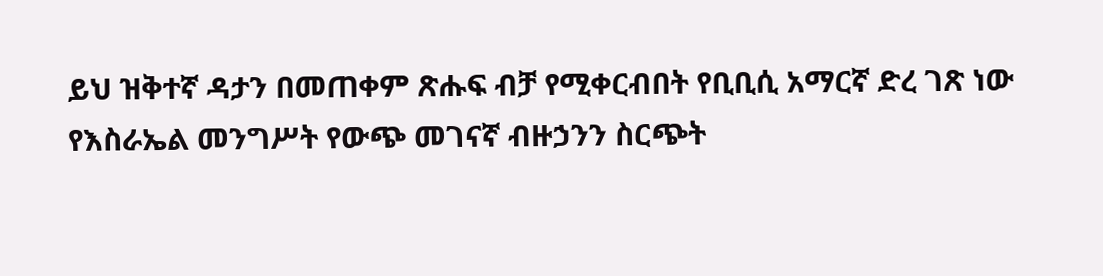ይህ ዝቅተኛ ዳታን በመጠቀም ጽሑፍ ብቻ የሚቀርብበት የቢቢሲ አማርኛ ድረ ገጽ ነው
የእስራኤል መንግሥት የውጭ መገናኛ ብዙኃንን ስርጭት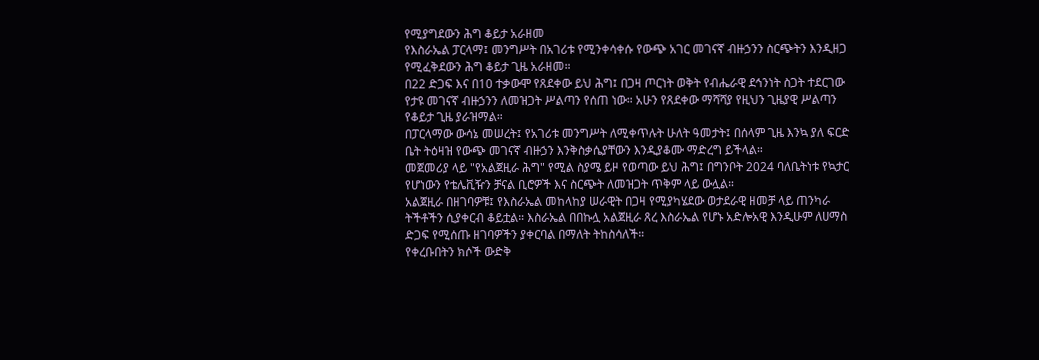የሚያግደውን ሕግ ቆይታ አራዘመ
የእስራኤል ፓርላማ፤ መንግሥት በአገሪቱ የሚንቀሳቀሱ የውጭ አገር መገናኛ ብዙኃንን ስርጭትን እንዲዘጋ የሚፈቅደውን ሕግ ቆይታ ጊዜ አራዘመ።
በ22 ድጋፍ እና በ10 ተቃውሞ የጸደቀው ይህ ሕግ፤ በጋዛ ጦርነት ወቅት የብሔራዊ ደኅንነት ስጋት ተደርገው የታዩ መገናኛ ብዙኃንን ለመዝጋት ሥልጣን የሰጠ ነው። አሁን የጸደቀው ማሻሻያ የዚህን ጊዜያዊ ሥልጣን የቆይታ ጊዜ ያራዝማል።
በፓርላማው ውሳኔ መሠረት፤ የአገሪቱ መንግሥት ለሚቀጥሉት ሁለት ዓመታት፤ በሰላም ጊዜ እንኳ ያለ ፍርድ ቤት ትዕዛዝ የውጭ መገናኛ ብዙኃን እንቅስቃሴያቸውን እንዲያቆሙ ማድረግ ይችላል።
መጀመሪያ ላይ "የአልጀዚራ ሕግ" የሚል ስያሜ ይዞ የወጣው ይህ ሕግ፤ በግንቦት 2024 ባለቤትነቱ የኳታር የሆነውን የቴሌቪዥን ቻናል ቢሮዎች እና ስርጭት ለመዝጋት ጥቅም ላይ ውሏል።
አልጀዚራ በዘገባዎቹ፤ የእስራኤል መከላከያ ሠራዊት በጋዛ የሚያካሄደው ወታደራዊ ዘመቻ ላይ ጠንካራ ትችቶችን ሲያቀርብ ቆይቷል። እስራኤል በበኩሏ አልጀዚራ ጸረ እስራኤል የሆኑ አድሎአዊ እንዲሁም ለሀማስ ድጋፍ የሚሰጡ ዘገባዎችን ያቀርባል በማለት ትከስሳለች።
የቀረቡበትን ክሶች ውድቅ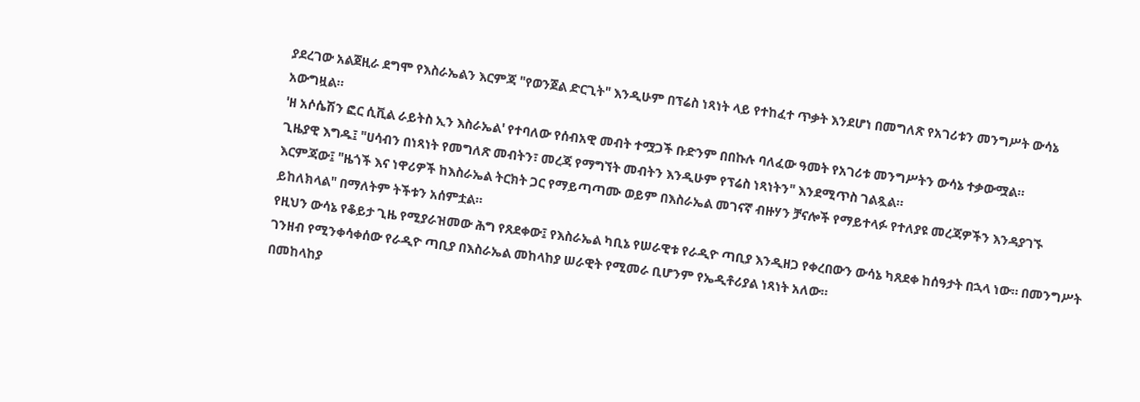ያደረገው አልጀዚራ ደግሞ የእስራኤልን እርምጃ "የወንጀል ድርጊት" እንዲሁም በፕሬስ ነጻነት ላይ የተከፈተ ጥቃት እንደሆነ በመግለጽ የአገሪቱን መንግሥት ውሳኔ አውግዟል።
'ዘ አሶሴሽን ፎር ሲቪል ራይትስ ኢን እስራኤል' የተባለው የሰብአዊ መብት ተሟጋች ቡድንም በበኩሉ ባለፈው ዓመት የአገሪቱ መንግሥትን ውሳኔ ተቃውሟል።
ጊዜያዊ እግዱ፤ "ሀሳብን በነጻነት የመግለጽ መብትን፣ መረጃ የማግኘት መብትን እንዲሁም የፕሬስ ነጻነትን" እንደሚጥስ ገልጿል።
እርምጃው፤ "ዜጎች እና ነዋሪዎች ከእስራኤል ትርክት ጋር የማይጣጣሙ ወይም በእስራኤል መገናኛ ብዙሃን ቻናሎች የማይተላፉ የተለያዩ መረጃዎችን እንዳያገኙ ይከለክላል" በማለትም ትችቱን አሰምቷል።
የዚህን ውሳኔ የቆይታ ጊዜ የሚያራዝመው ሕግ የጸደቀው፤ የእስራኤል ካቢኔ የሠራዊቱ የራዲዮ ጣቢያ እንዲዘጋ የቀረበውን ውሳኔ ካጸደቀ ከሰዓታት በኋላ ነው። በመንግሥት ገንዘብ የሚንቀሳቀሰው የራዲዮ ጣቢያ በእስራኤል መከላከያ ሠራዊት የሚመራ ቢሆንም የኤዲቶሪያል ነጻነት አለው።
በመከላከያ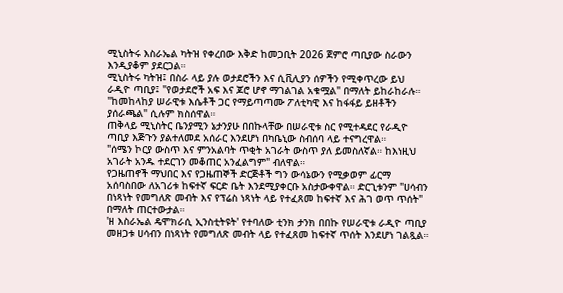ሚኒስትሩ እስራኤል ካትዝ የቀረበው እቅድ ከመጋቢት 2026 ጀምሮ ጣቢያው ስራውን እንዲያቆም ያደርጋል።
ሚኒስትሩ ካትዝ፤ በስራ ላይ ያሉ ወታደሮችን እና ሲቪሊያን ሰዎችን የሚቀጥረው ይህ ራዲዮ ጣቢያ፤ "የወታደሮች አፍ እና ጆሮ ሆኖ ማገልገል አቁሟል" በማለት ይከራከራሉ። "ከመከላከያ ሠራዊቱ እሴቶች ጋር የማይጣጣሙ ፖለቲካዊ እና ከፋፋይ ይዘቶችን ያሰራጫል" ሲሉም ክስሰዋል።
ጠቅላይ ሚኒስትር ቤንያሚን ኔታንያሁ በበኩላቸው በሠራዊቱ ስር የሚተዳደር የራዲዮ ጣቢያ እጅጉን ያልተለመደ አሰራር እንደሆነ በካቤኒው ስብሰባ ላይ ተናግረዋል።
"ሰሜን ኮርያ ውስጥ እና ምንአልባት ጥቂት አገራት ውስጥ ያለ ይመስለኛል። ከእነዚህ አገራት አንዱ ተደርገን መቆጠር አንፈልግም" ብለዋል።
የጋዜጠኖች ማህበር እና የጋዜጠኞች ድርጅቶች ግን ውሳኔውን የሚቃወም ፊርማ አሰባስበው ለአገሪቱ ከፍተኛ ፍርድ ቤት እንደሚያቀርቡ አስታውቀዋል። ድርጊቱንም "ሀሳብን በነጻነት የመግለጽ መብት እና የፕሬስ ነጻነት ላይ የተፈጸመ ከፍተኛ እና ሕገ ወጥ ጥሰት" በማለት ጠርተውታል።
'ዘ እስራኤል ዴሞክራሲ ኢንስቲትዩት' የተባለው ቲንክ ታንክ በበኩ የሠራዊቱ ራዲዮ ጣቢያ መዘጋቱ ሀሳብን በነጻነት የመግለጽ መብት ላይ የተፈጸመ ከፍተኛ ጥሰት እንደሆነ ገልጿል።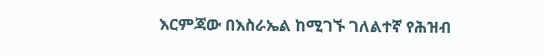እርምጃው በእስራኤል ከሚገኙ ገለልተኛ የሕዝብ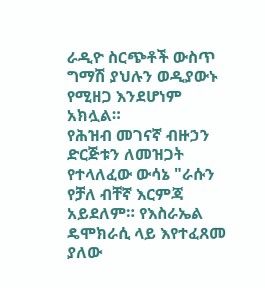ራዲዮ ስርጭቶች ውስጥ ግማሽ ያህሉን ወዲያውኑ የሚዘጋ እንደሆነም አክሏል።
የሕዝብ መገናኛ ብዙኃን ድርጅቱን ለመዝጋት የተላለፈው ውሳኔ "ራሱን የቻለ ብቸኛ እርምጃ አይደለም። የእስራኤል ዴሞክራሲ ላይ እየተፈጸመ ያለው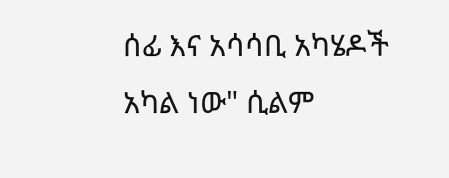ሰፊ እና አሳሳቢ አካሄዶች አካል ነው" ሲልም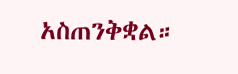አስጠንቅቋል።